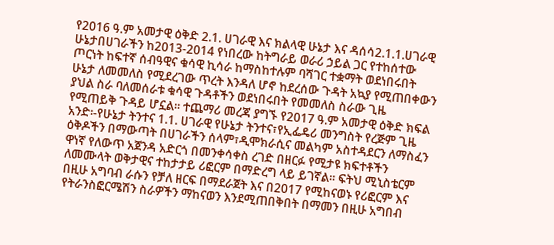የ2016 ዓ.ም አመታዊ ዕቅድ 2.1. ሀገራዊ እና ክልላዊ ሁኔታ እና ዳሰሳ2.1.1.ሀገራዊ ሁኔታበሀገራችን ከ2013-2014 የነበረው ከትግራይ ወራሪ ኃይል ጋር የተከሰተው ጦርነት ከፍተኛ ሰብዓዊና ቁሳዊ ኪሳራ ከማስከተሉም ባሻገር ተቋማት ወደነበሩበት ሁኔታ ለመመለስ የሚደረገው ጥረት እንዳለ ሆኖ ከደረሰው ጉዳት አኳያ የሚጠበቀውን ያህል ስራ ባለመሰራቱ ቁሳዊ ጉዳቶችን ወደነበሩበት የመመለስ ስራው ጊዜ የሚጠይቅ ጉዳይ ሆኗል፡፡ ተጨማሪ መረጃ ያግኙ የ2017 ዓ.ም አመታዊ ዕቅድ ክፍል አንድ፡-የሁኔታ ትንተና 1.1. ሀገራዊ የሁኔታ ትንተና፣የኢፌዴሪ መንግስት የረጅም ጊዜ ዕቅዶችን በማውጣት በሀገራችን ሰላም፣ዲሞክራሲና መልካም አስተዳደርን ለማስፈን ዋነኛ የለውጥ አጀንዳ አድርጎ በመንቀሳቀስ ረገድ በዘርፉ የሚታዩ ክፍተቶችን ለመሙላት ወቅታዊና ተከታታይ ሪፎርም በማድረግ ላይ ይገኛል፡፡ ፍትህ ሚኒስቴርም በዚሁ አግባብ ራሱን የቻለ ዘርፍ በማደራጀት እና በ2017 የሚከናወኑ የሪፎርም እና የትራንስፎርሜሽን ስራዎችን ማከናወን እንደሚጠበቅበት በማመን በዚሁ አግበብ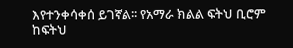እየተንቀሳቀሰ ይገኛል፡፡ የአማራ ክልል ፍትህ ቢሮም ከፍትህ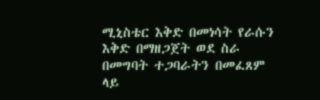ሚኒስቴር እቅድ በመነሳት የራሱን እቅድ በማዘጋጀት ወደ ስራ በመግባት ተጋባራትን በመፈጸም ላይ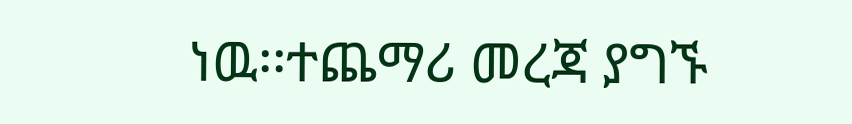ነዉ፡፡ተጨማሪ መረጃ ያግኙ